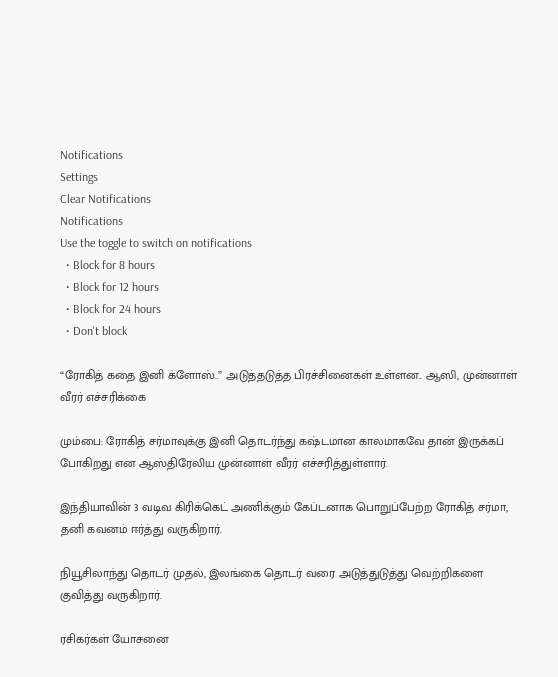Notifications
Settings
Clear Notifications
Notifications
Use the toggle to switch on notifications
  • Block for 8 hours
  • Block for 12 hours
  • Block for 24 hours
  • Don't block

“ரோகித் கதை இனி க்ளோஸ்..” அடுத்தடுத்த பிரச்சினைகள் உள்ளன.. ஆஸி, முன்னாள் வீரர் எச்சரிக்கை

மும்பை: ரோகித் சர்மாவுக்கு இனி தொடர்ந்து கஷ்டமான காலமாகவே தான் இருக்கப் போகிறது என ஆஸ்திரேலிய முன்னாள் வீரர் எச்சரித்துள்ளார்.

இந்தியாவின் 3 வடிவ கிரிக்கெட் அணிக்கும் கேப்டனாக பொறுப்பேற்ற ரோகித் சர்மா, தனி கவனம் ஈர்த்து வருகிறார்.

நியூசிலாந்து தொடர் முதல், இலங்கை தொடர் வரை அடுத்துடுத்து வெற்றிகளை குவித்து வருகிறார்.

ரசிகர்கள் யோசனை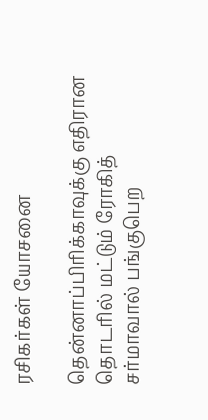ரசிகர்கள் யோசனை

தென்னாப்பிரிக்காவுக்கு எதிரான தொடரில் மட்டும் ரோகித் சர்மாவால் பங்குபெற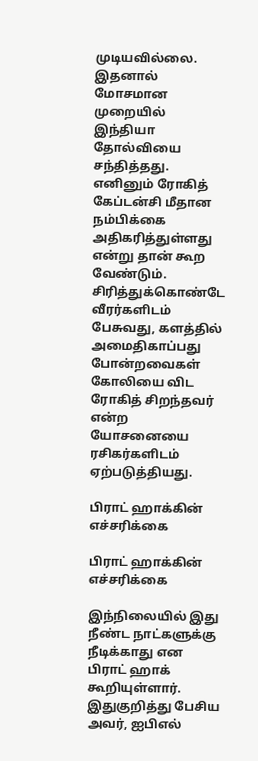முடியவில்லை. இதனால் மோசமான முறையில் இந்தியா தோல்வியை சந்தித்தது. எனினும் ரோகித் கேப்டன்சி மீதான நம்பிக்கை அதிகரித்துள்ளது என்று தான் கூற வேண்டும். சிரித்துக்கொண்டே வீரர்களிடம் பேசுவது, களத்தில் அமைதிகாப்பது போன்றவைகள் கோலியை விட ரோகித் சிறந்தவர் என்ற யோசனையை ரசிகர்களிடம் ஏற்படுத்தியது.

பிராட் ஹாக்கின் எச்சரிக்கை

பிராட் ஹாக்கின் எச்சரிக்கை

இந்நிலையில் இது நீண்ட நாட்களுக்கு நீடிக்காது என பிராட் ஹாக் கூறியுள்ளார். இதுகுறித்து பேசிய அவர், ஐபிஎல்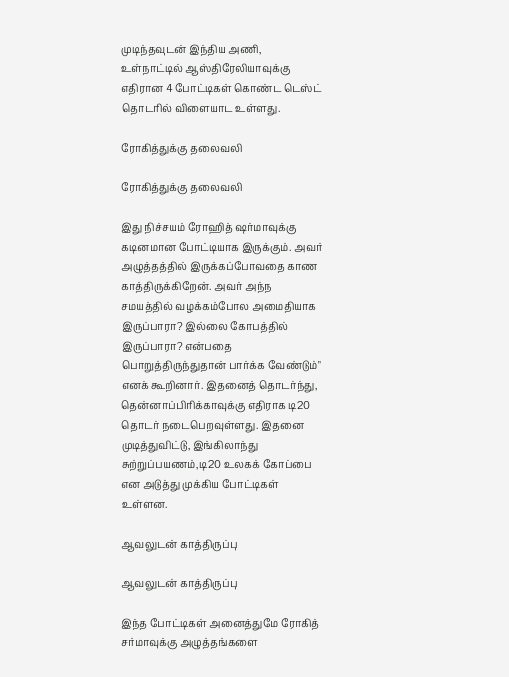முடிந்தவுடன் இந்திய அணி, உள்நாட்டில் ஆஸ்திரேலியாவுக்கு எதிரான 4 போட்டிகள் கொண்ட டெஸ்ட் தொடரில் விளையாட உள்ளது.

ரோகித்துக்கு தலைவலி

ரோகித்துக்கு தலைவலி

இது நிச்சயம் ரோஹித் ஷர்மாவுக்கு கடினமான போட்டியாக இருக்கும். அவர் அழுத்தத்தில் இருக்கப்போவதை காண காத்திருக்கிறேன். அவர் அந்ந சமயத்தில் வழக்கம்போல அமைதியாக இருப்பாரா? இல்லை கோபத்தில் இருப்பாரா? என்பதை பொறுத்திருந்துதான் பார்க்க வேண்டும்" எனக் கூறினார். இதனைத் தொடர்ந்து, தென்னாப்பிரிக்காவுக்கு எதிராக டி20 தொடர் நடைபெறவுள்ளது. இதனை முடித்துவிட்டு, இங்கிலாந்து சுற்றுப்பயணம்,டி20 உலகக் கோப்பை என அடுத்து முக்கிய போட்டிகள் உள்ளன.

ஆவலுடன் காத்திருப்பு

ஆவலுடன் காத்திருப்பு

இந்த போட்டிகள் அனைத்துமே ரோகித் சர்மாவுக்கு அழுத்தங்களை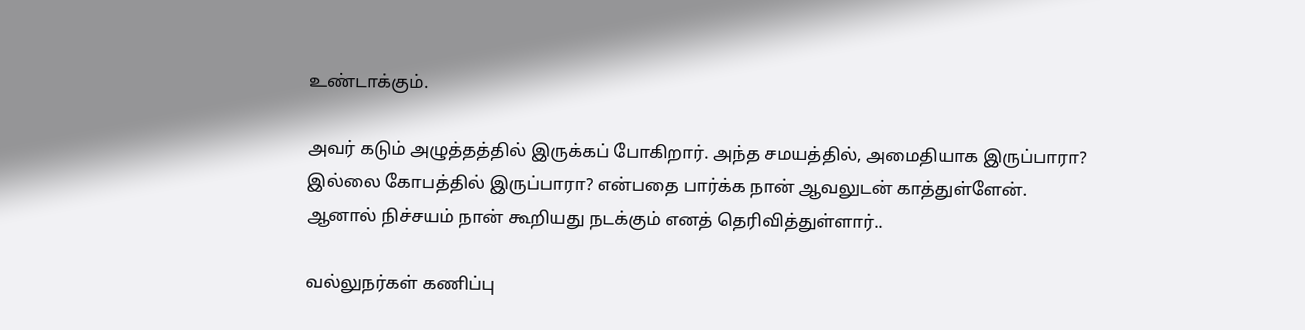உண்டாக்கும்.

அவர் கடும் அழுத்தத்தில் இருக்கப் போகிறார். அந்த சமயத்தில், அமைதியாக இருப்பாரா? இல்லை கோபத்தில் இருப்பாரா? என்பதை பார்க்க நான் ஆவலுடன் காத்துள்ளேன். ஆனால் நிச்சயம் நான் கூறியது நடக்கும் எனத் தெரிவித்துள்ளார்..

வல்லுநர்கள் கணிப்பு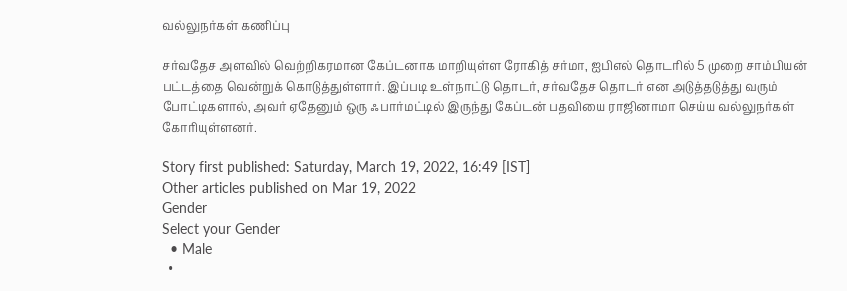வல்லுநர்கள் கணிப்பு

சர்வதேச அளவில் வெற்றிகரமான கேப்டனாக மாறியுள்ள ரோகித் சர்மா, ஐபிஎல் தொடரில் 5 முறை சாம்பியன் பட்டத்தை வென்றுக் கொடுத்துள்ளார். இப்படி உள்நாட்டு தொடர், சர்வதேச தொடர் என அடுத்தடுத்து வரும் போட்டிகளால், அவர் ஏதேனும் ஒரு ஃபார்மட்டில் இருந்து கேப்டன் பதவியை ராஜினாமா செய்ய வல்லுநர்கள் கோரியுள்ளனர்.

Story first published: Saturday, March 19, 2022, 16:49 [IST]
Other articles published on Mar 19, 2022
Gender
Select your Gender
  • Male
  •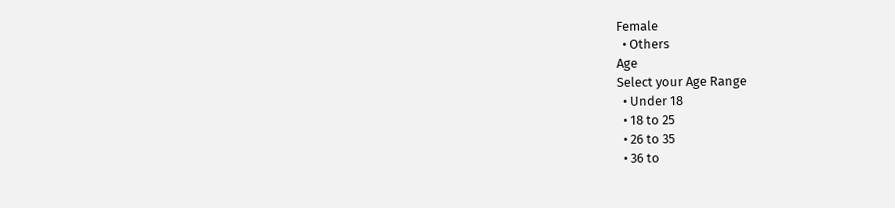Female
  • Others
Age
Select your Age Range
  • Under 18
  • 18 to 25
  • 26 to 35
  • 36 to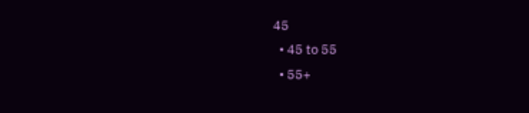45
  • 45 to 55
  • 55+